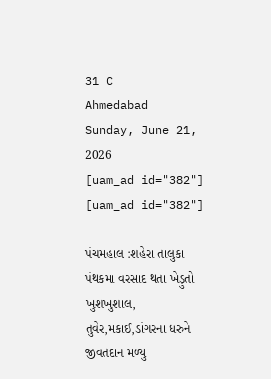31 C
Ahmedabad
Sunday, June 21, 2026
[uam_ad id="382"]
[uam_ad id="382"]

પંચમહાલ :શહેરા તાલુકા પંથકમા વરસાદ થતા ખેડ઼ુતો ખુશખુશાલ, તુવેર,મકાઈ,ડાંગરના ધરુને જીવતદાન મળ્યુ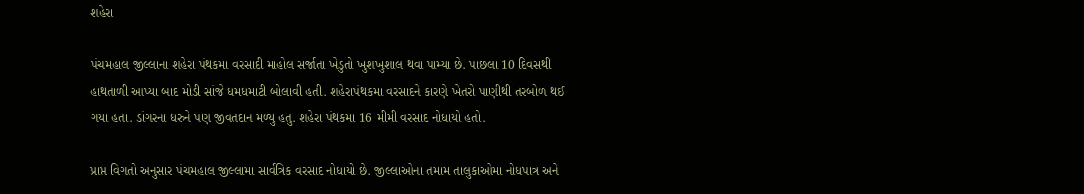શહેરા

પંચમહાલ જીલ્લાના શહેરા પંથકમા વરસાદી માહોલ સર્જાતા ખેડુતો ખુશખુશાલ થવા પામ્યા છે. પાછલા 10 દિવસથી હાથતાળી આપ્યા બાદ મોડી સાંજે ધમધમાટી બોલાવી હતી. શહેરાપંથકમા વરસાદને કારણે ખેતરો પાણીથી તરબોળ થઈ ગયા હતા. ડાંગરના ધરુને પણ જીવતદાન મળ્યુ હતુ. શહેરા પંથકમા 16 મીમી વરસાદ નોધાયો હતો.

પ્રાપ્ત વિગતો અનુસાર પંચમહાલ જીલ્લામા સાર્વત્રિક વરસાદ નોધાયો છે. જીલ્લાઓના તમામ તાલુકાઓમા નોધપાત્ર અને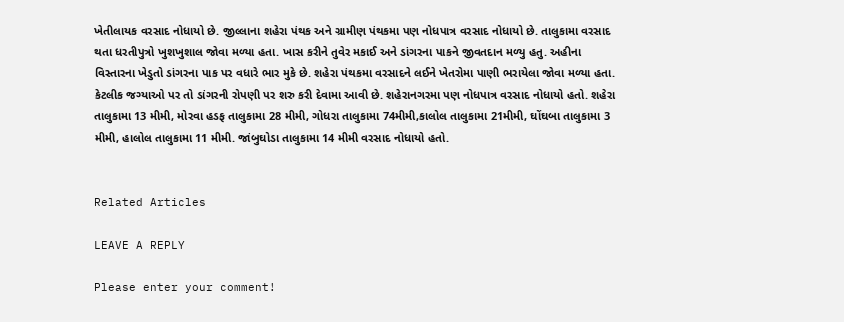ખેતીલાયક વરસાદ નોધાયો છે. જીલ્લાના શહેરા પંથક અને ગ્રામીણ પંથકમા પણ નોધપાત્ર વરસાદ નોધાયો છે. તાલુકામા વરસાદ થતા ધરતીપુત્રો ખુશખુશાલ જોવા મળ્યા હતા. ખાસ કરીને તુવેર મકાઈ અને ડાંગરના પાકને જીવતદાન મળ્યુ હતુ. અહીના વિસ્તારના ખેડુતો ડાંગરના પાક પર વધારે ભાર મુકે છે. શહેરા પંથકમા વરસાદને લઈને ખેતરોમા પાણી ભરાયેલા જોવા મળ્યા હતા. કેટલીક જગ્યાઓ પર તો ડાંગરની રોપણી પર શરુ કરી દેવામા આવી છે. શહેરાનગરમા પણ નોધપાત્ર વરસાદ નોધાયો હતો. શહેરા તાલુકામા 13 મીમી, મોરવા હડફ તાલુકામા 28 મીમી, ગોધરા તાલુકામા 74મીમી,કાલોલ તાલુકામા 21મીમી, ઘોંઘબા તાલુકામા 3 મીમી, હાલોલ તાલુકામા 11 મીમી. જાંબુઘોડા તાલુકામા 14 મીમી વરસાદ નોધાયો હતો.


Related Articles

LEAVE A REPLY

Please enter your comment!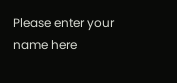Please enter your name here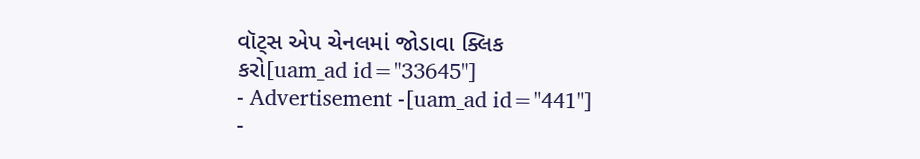વૉટ્સ એપ ચેનલમાં જોડાવા ક્લિક કરો[uam_ad id="33645"]
- Advertisement -[uam_ad id="441"]
-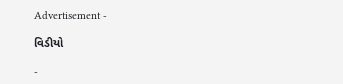Advertisement -

વિડીયો

-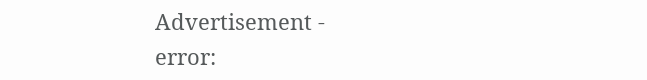Advertisement -
error: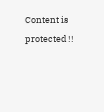Content is protected !!